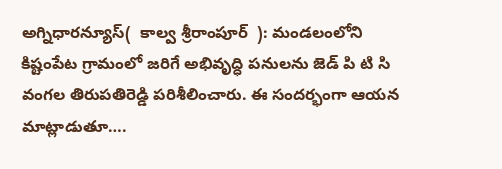అగ్నిధారన్యూస్(  కాల్వ శ్రీరాంపూర్  ): మండలంలోని కిష్టంపేట గ్రామంలో జరిగే అభివృద్ధి పనులను జెడ్ పి టి సి వంగల తిరుపతిరెడ్డి పరిశీలించారు. ఈ సందర్భంగా ఆయన మాట్లాడుతూ….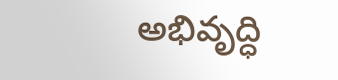అభివృద్ధి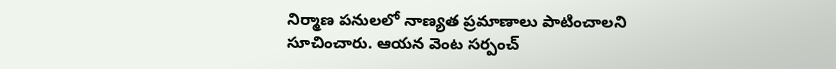నిర్మాణ పనులలో నాణ్యత ప్రమాణాలు పాటించాలని సూచించారు. ఆయన వెంట సర్పంచ్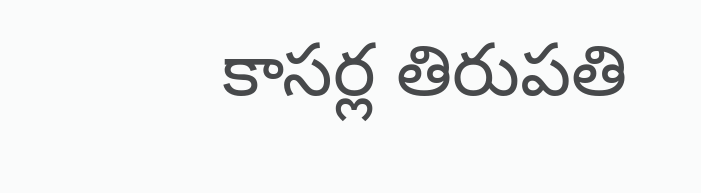కాసర్ల తిరుపతి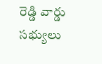రెడ్డి వార్డు సభ్యులు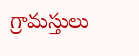గ్రామస్తులు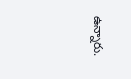ఉన్నారు.